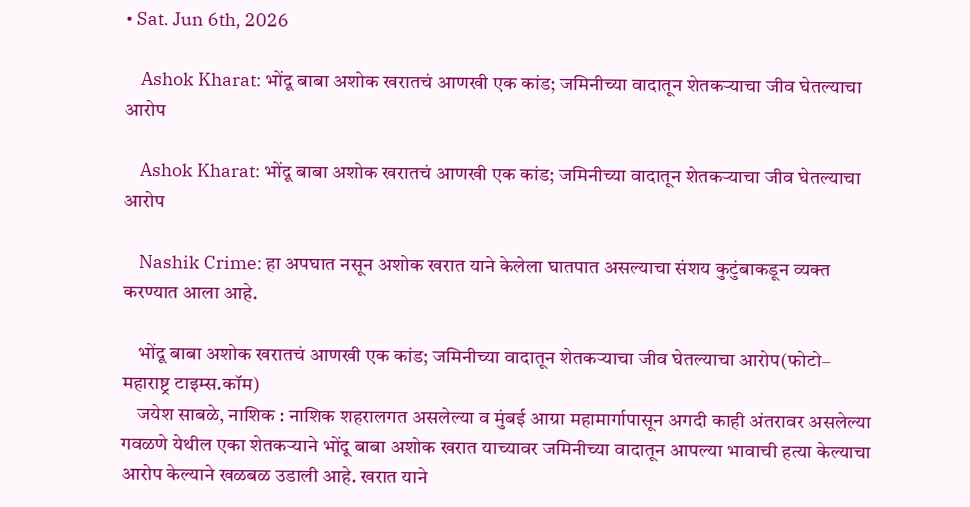• Sat. Jun 6th, 2026

    Ashok Kharat: भोंदू बाबा अशोक खरातचं आणखी एक कांड; जमिनीच्या वादातून शेतकऱ्याचा जीव घेतल्याचा आरोप

    Ashok Kharat: भोंदू बाबा अशोक खरातचं आणखी एक कांड; जमिनीच्या वादातून शेतकऱ्याचा जीव घेतल्याचा आरोप

    Nashik Crime: हा अपघात नसून अशोक खरात याने केलेला घातपात असल्याचा संशय कुटुंबाकडून व्यक्त करण्यात आला आहे.

    भोंदू बाबा अशोक खरातचं आणखी एक कांड; जमिनीच्या वादातून शेतकऱ्याचा जीव घेतल्याचा आरोप(फोटो– महाराष्ट्र टाइम्स.कॉम)
    जयेश साबळे, नाशिक : नाशिक शहरालगत असलेल्या व मुंबई आग्रा महामार्गापासून अगदी काही अंतरावर असलेल्या गवळणे येथील एका शेतकऱ्याने भोंदू बाबा अशोक खरात याच्यावर जमिनीच्या वादातून आपल्या भावाची हत्या केल्याचा आरोप केल्याने खळबळ उडाली आहे. खरात याने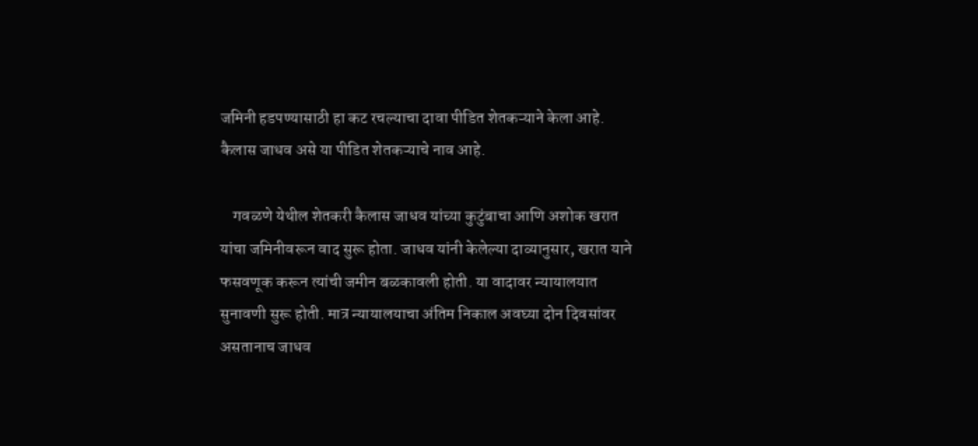जमिनी हडपण्यासाठी हा कट रचल्याचा दावा पीडित शेतकऱ्याने केला आहे. कैलास जाधव असे या पीडित शेतकऱ्याचे नाव आहे.

    गवळणे येथील शेतकरी कैलास जाधव यांच्या कुटुंबाचा आणि अशोक खरात यांचा जमिनीवरून वाद सुरू होता. जाधव यांनी केलेल्या दाव्यानुसार, खरात याने फसवणूक करून त्यांची जमीन बळकावली होती. या वादावर न्यायालयात सुनावणी सुरू होती. मात्र न्यायालयाचा अंतिम निकाल अवघ्या दोन दिवसांवर असतानाच जाधव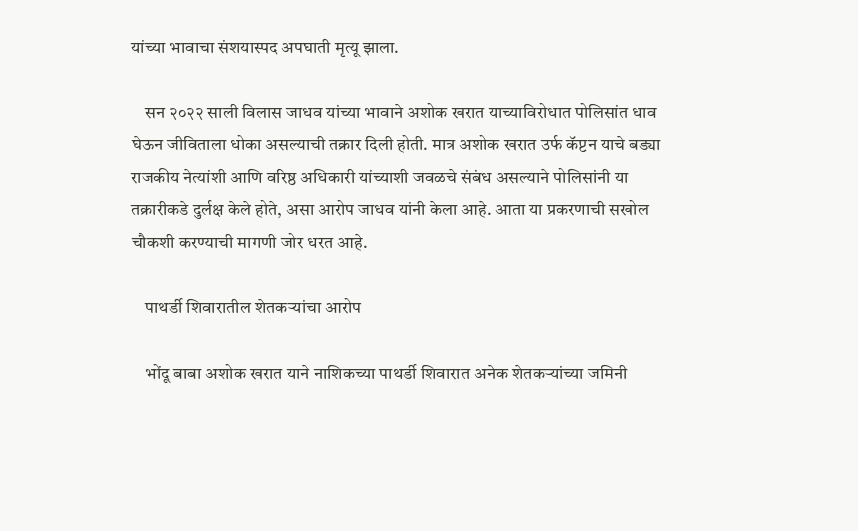यांच्या भावाचा संशयास्पद अपघाती मृत्यू झाला.

    सन २०२२ साली विलास जाधव यांच्या भावाने अशोक खरात याच्याविरोधात पोलिसांत धाव घेऊन जीविताला धोका असल्याची तक्रार दिली होती. मात्र अशोक खरात उर्फ कॅप्टन याचे बड्या राजकीय नेत्यांशी आणि वरिष्ठ अधिकारी यांच्याशी जवळचे संबंध असल्याने पोलिसांनी या तक्रारीकडे दुर्लक्ष केले होते, असा आरोप जाधव यांनी केला आहे. आता या प्रकरणाची सखोल चौकशी करण्याची मागणी जोर धरत आहे.

    पाथर्डी शिवारातील शेतकऱ्यांचा आरोप

    भोंदू बाबा अशोक खरात याने नाशिकच्या पाथर्डी शिवारात अनेक शेतकऱ्यांच्या जमिनी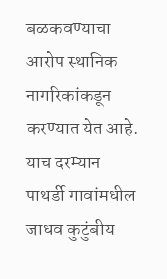बळकवण्याचा आरोप स्थानिक नागरिकांकडून करण्यात येत आहे. याच दरम्यान पाथर्डी गावांमधील जाधव कुटुंबीय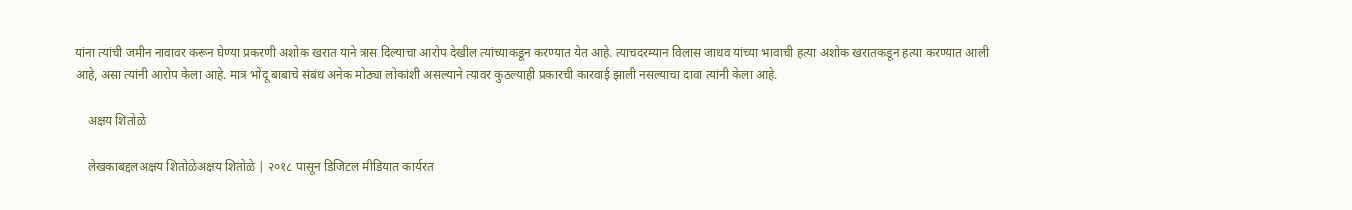यांना त्यांची जमीन नावावर करून घेण्या प्रकरणी अशोक खरात याने त्रास दिल्याचा आरोप देखील त्यांच्याकडून करण्यात येत आहे. त्याचदरम्यान विलास जाधव यांच्या भावाची हत्या अशोक खरातकडून हत्या करण्यात आली आहे, असा त्यांनी आरोप केला आहे. मात्र भोंदू बाबाचे संबंध अनेक मोठ्या लोकांशी असल्याने त्यावर कुठल्याही प्रकारची कारवाई झाली नसल्याचा दावा त्यांनी केला आहे.

    अक्षय शितोळे

    लेखकाबद्दलअक्षय शितोळेअक्षय शितोळे | २०१८ पासून डिजिटल मीडियात कार्यरत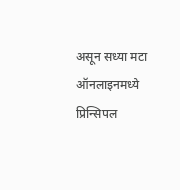असून सध्या मटा ऑनलाइनमध्ये प्रिन्सिपल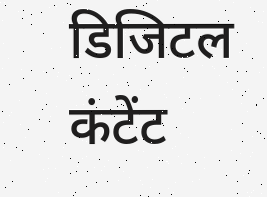डिजिटल कंटेंट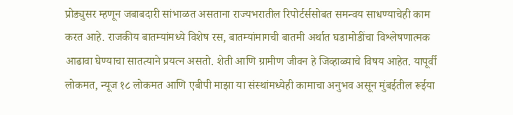प्रोड्युसर म्हणून जबाबदारी सांभाळत असताना राज्यभरातील रिपोर्टर्ससोबत समन्वय साधण्याचेही काम करत आहे. राजकीय बातम्यांमध्ये विशेष रस, बातम्यांमागची बातमी अर्थात घडामोडींचा विश्लेषणात्मक आढावा घेण्याचा सातत्याने प्रयत्न असतो. शेती आणि ग्रामीण जीवन हे जिव्हाळ्याचे विषय आहेत. यापूर्वी लोकमत, न्यूज १८ लोकमत आणि एबीपी माझा या संस्थांमध्येही कामाचा अनुभव असून मुंबईतील रूईया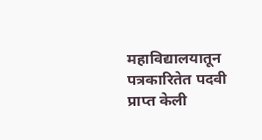महाविद्यालयातून पत्रकारितेत पदवी प्राप्त केली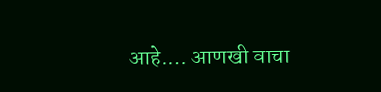आहे.… आणखी वाचा